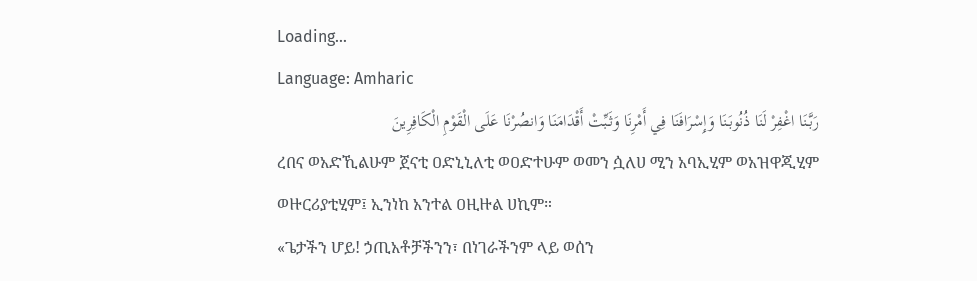Loading...
Language: Amharic
رَبَّنَا اغْفِرْ لَنَا ذُنُوبَنَا وَإِسْرَافَنَا فِي أَمْرِنَا وَثَبِّتْ أَقْدَامَنَا وَانصُرْنَا عَلَى الْقَوْمِ الْكَافِرِينَ
ረበና ወአድኺልሁም ጀናቲ ዐድኒኒለቲ ወዐድተሁም ወመን ሷለሀ ሚን አባኢሂም ወአዝዋጂሂም ወዙርሪያቲሂም፤ ኢንነከ አንተል ዐዚዙል ሀኪም።
«ጌታችን ሆይ! ኃጢአቶቻችንን፣ በነገራችንም ላይ ወሰን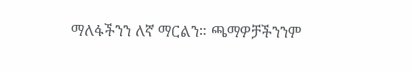ማለፋችንን ለኛ ማርልን። ጫማዎቻችንንም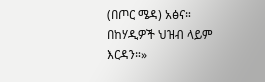(በጦር ሜዳ) አፅና። በከሃዲዎች ህዝብ ላይም እርዳን።»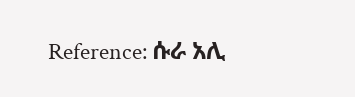Reference: ሱራ አሊ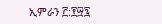ኢምራን ፫:፻፵፯